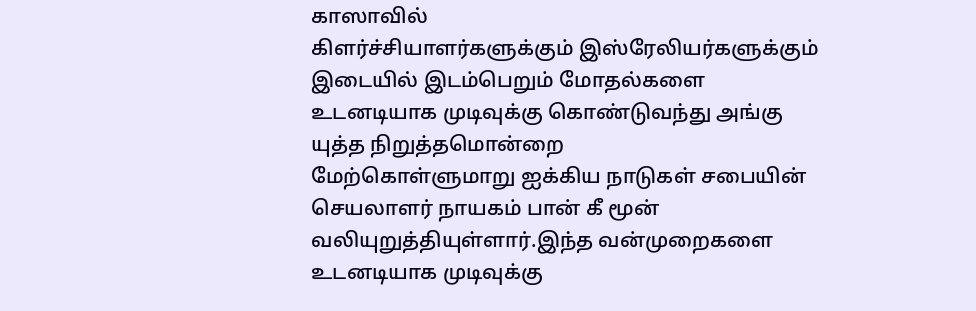காஸாவில்
கிளர்ச்சியாளர்களுக்கும் இஸ்ரேலியர்களுக்கும் இடையில் இடம்பெறும் மோதல்களை
உடனடியாக முடிவுக்கு கொண்டுவந்து அங்கு யுத்த நிறுத்தமொன்றை
மேற்கொள்ளுமாறு ஐக்கிய நாடுகள் சபையின் செயலாளர் நாயகம் பான் கீ மூன்
வலியுறுத்தியுள்ளார்.இந்த வன்முறைகளை உடனடியாக முடிவுக்கு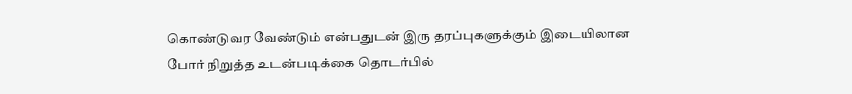கொண்டுவர வேண்டும் என்பதுடன் இரு தரப்புகளுக்கும் இடையிலான போர் நிறுத்த உடன்படிக்கை தொடர்பில்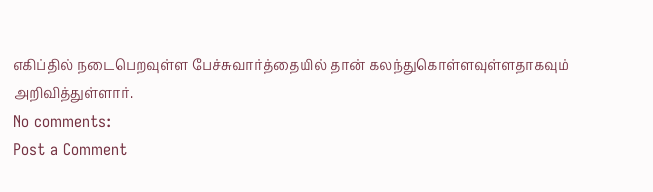எகிப்தில் நடைபெறவுள்ள பேச்சுவார்த்தையில் தான் கலந்துகொள்ளவுள்ளதாகவும் அறிவித்துள்ளார்.
No comments:
Post a Comment